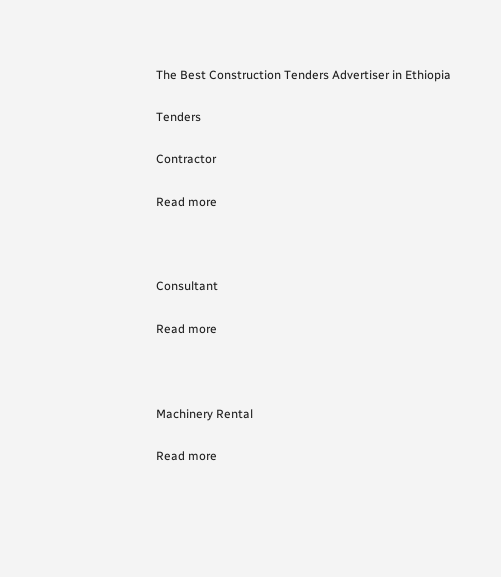The Best Construction Tenders Advertiser in Ethiopia

Tenders

Contractor

Read more



Consultant

Read more



Machinery Rental

Read more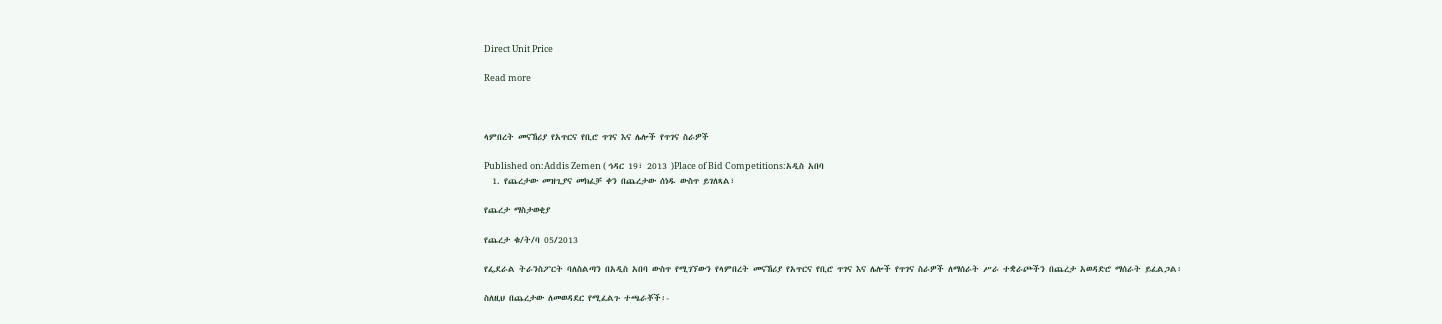Direct Unit Price

Read more



ላምበረት መናኸሪያ የአጥርና የቢሮ ጥገና እና ሌሎች የጥገና ስራዎች

Published on:Addis Zemen ( ኅዳር 19፣ 2013 )Place of Bid Competitions:አዲስ አበባ
  1. የጨረታው መዝጊያና መክፈቻ ቀን በጨረታው ሰነዱ ውስጥ ይገለጻል፣

የጨረታ ማስታወቂያ

የጨረታ ቁ/ት/ባ 05/2013

የፌደራል ትራንስፖርት ባለስልጣን በአዲስ አበባ ውስጥ የሚገኘውን የላምበረት መናኸሪያ የአጥርና የቢሮ ጥገና እና ሌሎች የጥገና ስራዎች ለማሰራት ሥራ ተቋራጮችን በጨረታ አወዳድሮ ማሰራት ይፈልጋል፡

ስለዚህ በጨረታው ለመወዳደር የሚፈልጉ ተጫራቾች፡-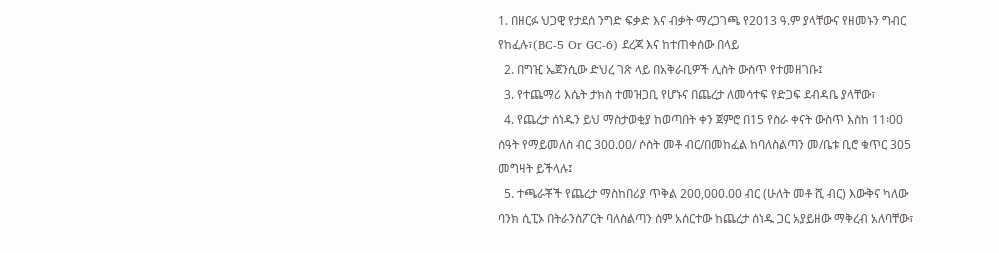1. በዘርፉ ህጋዊ የታደሰ ንግድ ፍቃድ እና ብቃት ማረጋገጫ የ2013 ዓ.ም ያላቸውና የዘመኑን ግብር የከፈሉ፣(BC-5 Or GC-6) ደረጃ እና ከተጠቀሰው በላይ
  2. በግዢ ኤጀንሲው ድህረ ገጽ ላይ በአቅራቢዎች ሊስት ውስጥ የተመዘገቡ፤
  3. የተጨማሪ እሴት ታክስ ተመዝጋቢ የሆኑና በጨረታ ለመሳተፍ የድጋፍ ደብዳቤ ያላቸው፣
  4. የጨረታ ሰነዱን ይህ ማስታወቂያ ከወጣበት ቀን ጀምሮ በ15 የስራ ቀናት ውስጥ እስከ 11፡00 ሰዓት የማይመለስ ብር 300.00/ ሶስት መቶ ብር/በመከፈል ከባለስልጣን መ/ቤቱ ቢሮ ቁጥር 305 መግዛት ይችላሉ፤
  5. ተጫራቾች የጨረታ ማስከበሪያ ጥቅል 200,000.00 ብር (ሁለት መቶ ሺ ብር) እውቅና ካለው ባንክ ሲፒኦ በትራንስፖርት ባለስልጣን ስም አሰርተው ከጨረታ ሰነዱ ጋር አያይዘው ማቅረብ አለባቸው፣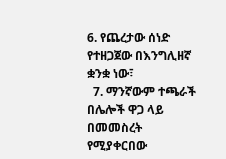6. የጨረታው ሰነድ የተዘጋጀው በእንግሊዘኛ ቋንቋ ነው፣
  7. ማንኛውም ተጫራች በሌሎች ዋጋ ላይ በመመስረት የሚያቀርበው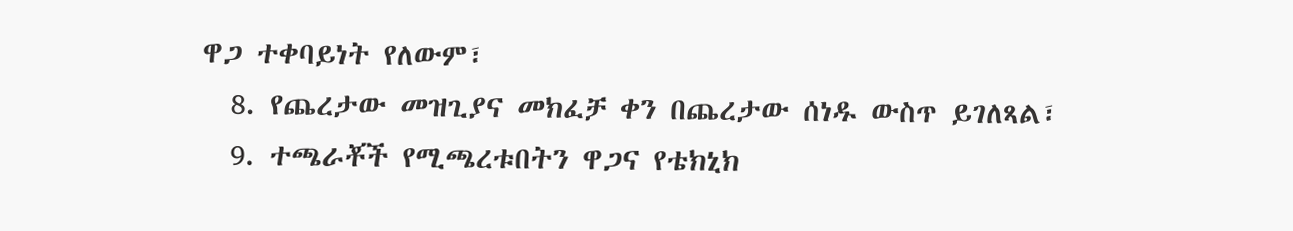ዋጋ ተቀባይነት የለውም፣
  8. የጨረታው መዝጊያና መክፈቻ ቀን በጨረታው ሰነዱ ውስጥ ይገለጻል፣
  9. ተጫራቾች የሚጫረቱበትን ዋጋና የቴክኒክ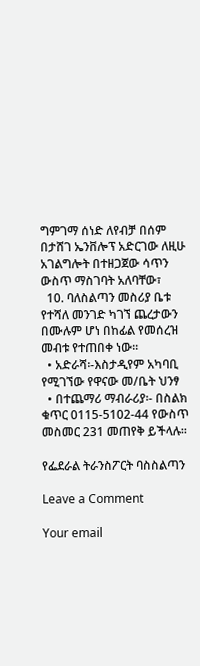ግምገማ ሰነድ ለየብቻ በሰም በታሸገ ኤንቨሎፕ አድርገው ለዚሁ አገልግሎት በተዘጋጀው ሳጥን ውስጥ ማስገባት አለባቸው፣
  10. ባለስልጣን መስሪያ ቤቱ የተሻለ መንገድ ካገኘ ጨረታውን በሙሉም ሆነ በከፊል የመሰረዝ መብቱ የተጠበቀ ነው፡፡
  • አድራሻ፡-እስታዲየም አካባቢ የሚገኘው የዋናው መ/ቤት ህንፃ
  • በተጨማሪ ማብራሪያ፡- በስልክ ቁጥር 0115-5102-44 የውስጥ መስመር 231 መጠየቅ ይችላሉ፡፡

የፌደራል ትራንስፖርት ባስስልጣን

Leave a Comment

Your email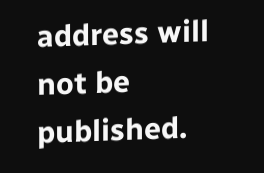address will not be published.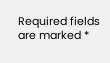Required fields are marked *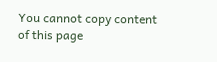You cannot copy content of this page